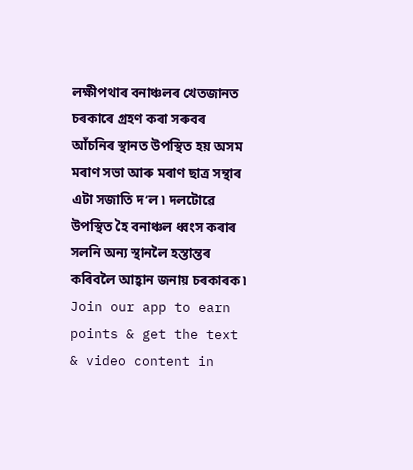লক্ষীপথাৰ বনাঞ্চলৰ খেতজানত চৰকাৰে গ্ৰহণ কৰা সৰুবৰ আঁচনিৰ স্থানত উপস্থিত হয় অসম মৰাণ সভা আৰু মৰাণ ছাত্ৰ সন্থাৰ এটা সজাতি দ’ল ৷ দলটোৱে উপস্থিত হৈ বনাঞ্চল ধ্বংস কৰাৰ সলনি অন্য স্থানলৈ হস্তান্তৰ কৰিবলৈ আহ্বান জনায় চৰকাৰক ৷
Join our app to earn points & get the text & video content in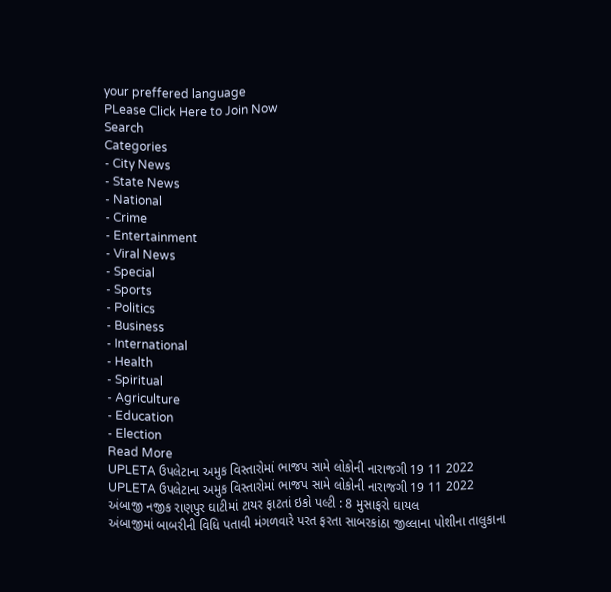your preffered language
PLease Click Here to Join Now
Search
Categories
- City News
- State News
- National
- Crime
- Entertainment
- Viral News
- Special
- Sports
- Politics
- Business
- International
- Health
- Spiritual
- Agriculture
- Education
- Election
Read More
UPLETA ઉપલેટાના અમુક વિસ્તારોમાં ભાજપ સામે લોકોની નારાજગી 19 11 2022
UPLETA ઉપલેટાના અમુક વિસ્તારોમાં ભાજપ સામે લોકોની નારાજગી 19 11 2022
અંબાજી નજીક રાણપુર ઘાટીમાં ટાયર ફાટતાં ઇકો પલ્ટી : 8 મુસાફરો ઘાયલ
અંબાજીમાં બાબરીની વિધિ પતાવી મંગળવારે પરત ફરતા સાબરકાંઠા જીલ્લાના પોશીના તાલુકાના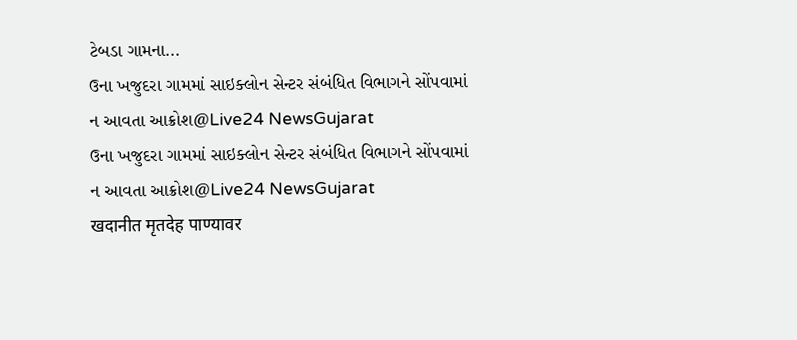ટેબડા ગામના...
ઉના ખજુદરા ગામમાં સાઇક્લોન સેન્ટર સંબંધિત વિભાગને સોંપવામાં ન આવતા આક્રોશ@Live24 NewsGujarat
ઉના ખજુદરા ગામમાં સાઇક્લોન સેન્ટર સંબંધિત વિભાગને સોંપવામાં ન આવતા આક્રોશ@Live24 NewsGujarat
खदानीत मृतदेह पाण्यावर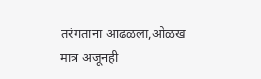तरंगताना आढळला,ओळख मात्र अजूनही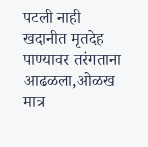पटली नाही
खदानीत मृतदेह पाण्यावर तरंगताना आढळला,ओळख मात्र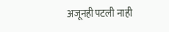अजूनही पटली नाही